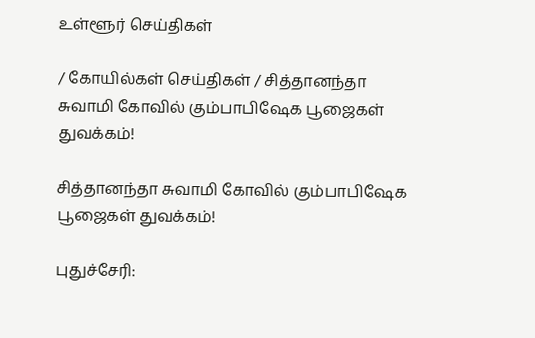உள்ளூர் செய்திகள்

/ கோயில்கள் செய்திகள் / சித்தானந்தா சுவாமி கோவில் கும்பாபிஷேக பூஜைகள் துவக்கம்!

சித்தானந்தா சுவாமி கோவில் கும்பாபிஷேக பூஜைகள் துவக்கம்!

புதுச்சேரி: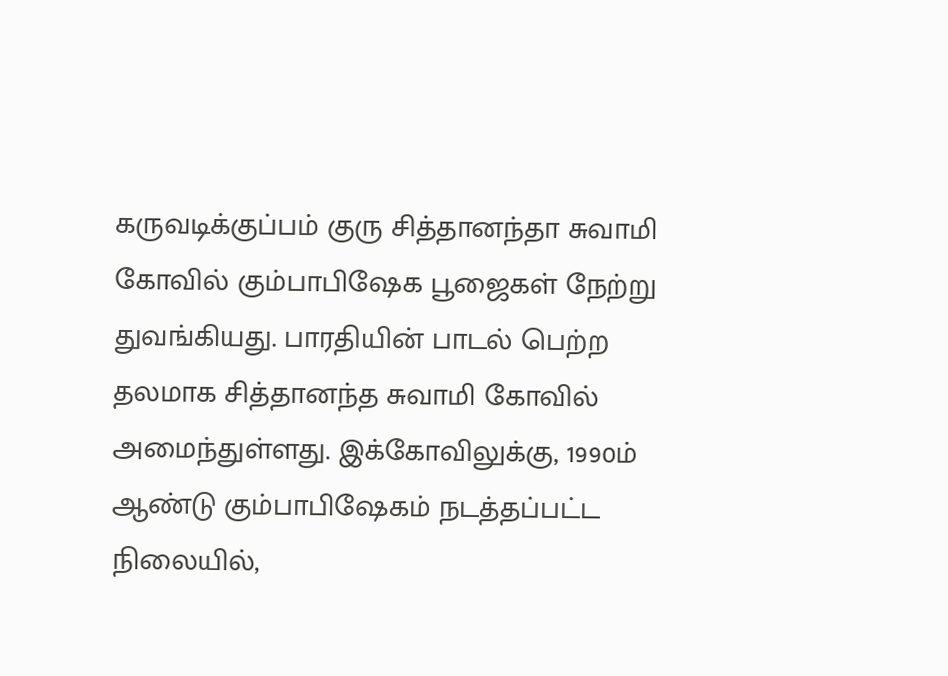கருவடிக்குப்பம் குரு சித்தானந்தா சுவாமி கோவில் கும்பாபிஷேக பூஜைகள் நேற்று துவங்கியது. பாரதியின் பாடல் பெற்ற  தலமாக சித்தானந்த சுவாமி கோவில் அமைந்துள்ளது. இக்கோவிலுக்கு, 1990ம் ஆண்டு கும்பாபிஷேகம் நடத்தப்பட்ட  நிலையில்,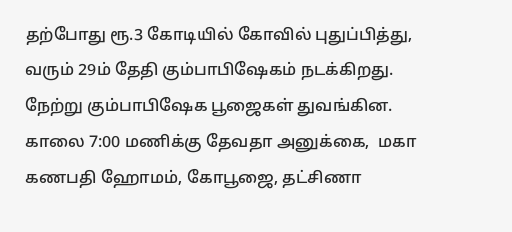தற்போது ரூ.3 கோடியில் கோவில் புதுப்பித்து, வரும் 29ம் தேதி கும்பாபிஷேகம் நடக்கிறது. நேற்று கும்பாபிஷேக பூஜைகள் துவங்கின.   காலை 7:00 மணிக்கு தேவதா அனுக்கை,  மகா கணபதி ஹோமம், கோபூஜை, தட்சிணா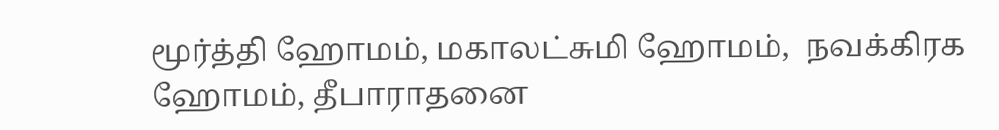மூர்த்தி ஹோமம், மகாலட்சுமி ஹோமம்,  நவக்கிரக ஹோமம், தீபாராதனை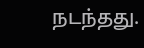நடந்தது.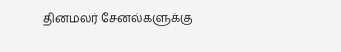தினமலர் சேனல்களுக்கு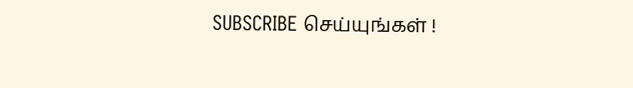SUBSCRIBE செய்யுங்கள் !